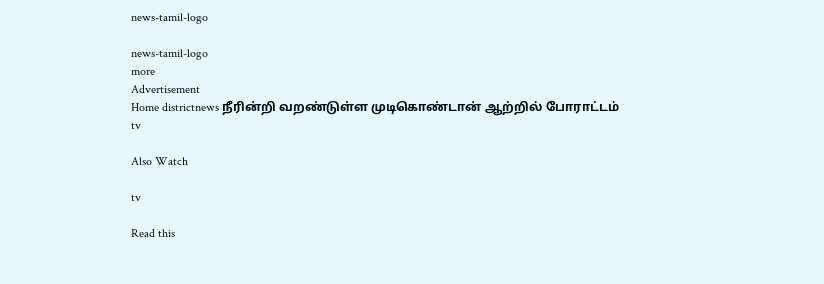news-tamil-logo

news-tamil-logo
more
Advertisement
Home districtnews நீரின்றி வறண்டுள்ள முடிகொண்டான் ஆற்றில் போராட்டம்
tv

Also Watch

tv

Read this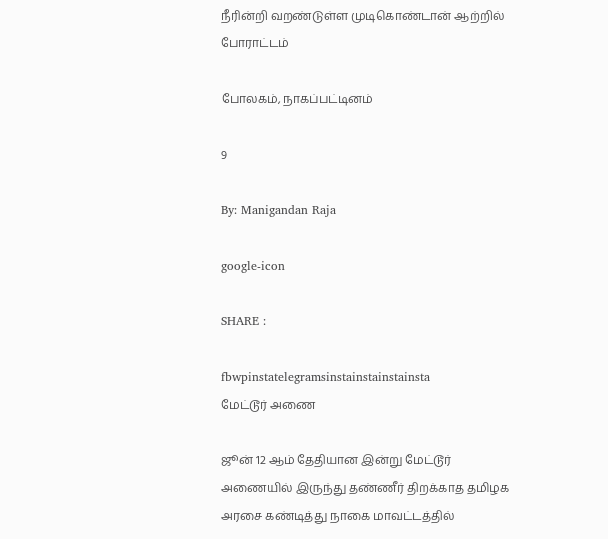நீரின்றி வறண்டுள்ள முடிகொண்டான் ஆற்றில் போராட்டம்

போலகம், நாகப்பட்டினம்

9

By: Manigandan Raja

google-icon

SHARE :

fbwpinstatelegramsinstainstainstainsta
மேட்டூர் அணை

ஜூன் 12 ஆம் தேதியான இன்று மேட்டூர் அணையில் இருந்து தண்ணீர் திறக்காத தமிழக அரசை கண்டித்து நாகை மாவட்டத்தில்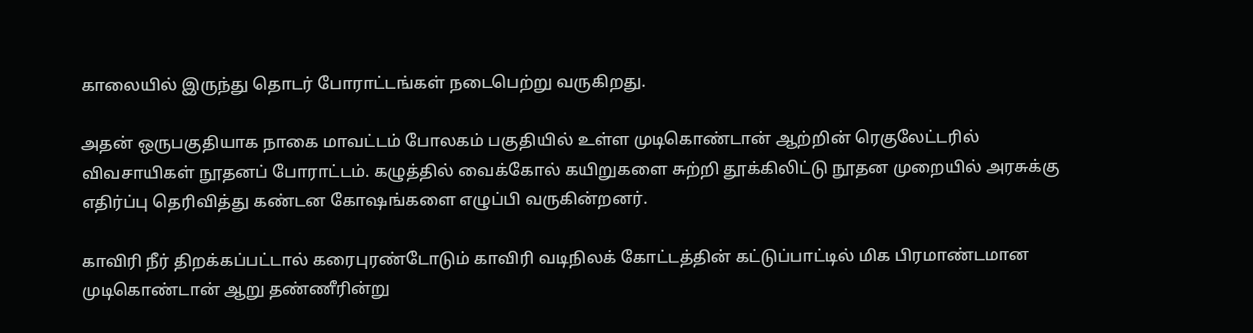காலையில் இருந்து தொடர் போராட்டங்கள் நடைபெற்று வருகிறது.

அதன் ஒருபகுதியாக நாகை மாவட்டம் போலகம் பகுதியில் உள்ள முடிகொண்டான் ஆற்றின் ரெகுலேட்டரில் விவசாயிகள் நூதனப் போராட்டம். கழுத்தில் வைக்கோல் கயிறுகளை சுற்றி தூக்கிலிட்டு நூதன முறையில் அரசுக்கு எதிர்ப்பு தெரிவித்து கண்டன கோஷங்களை எழுப்பி வருகின்றனர்.

காவிரி நீர் திறக்கப்பட்டால் கரைபுரண்டோடும் காவிரி வடிநிலக் கோட்டத்தின் கட்டுப்பாட்டில் மிக பிரமாண்டமான முடிகொண்டான் ஆறு தண்ணீரின்று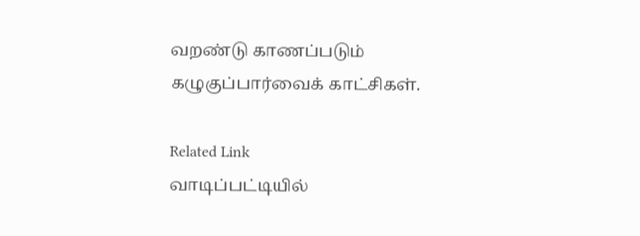வறண்டு காணப்படும் கழுகுப்பார்வைக் காட்சிகள்.

Related Link
வாடிப்பட்டியில்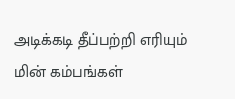அடிக்கடி தீப்பற்றி எரியும் மின் கம்பங்கள்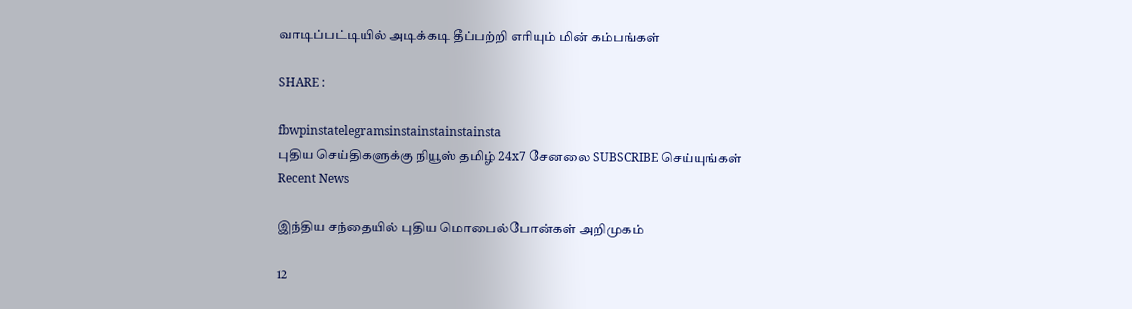வாடிப்பட்டியில் அடிக்கடி தீப்பற்றி எரியும் மின் கம்பங்கள்

SHARE :

fbwpinstatelegramsinstainstainstainsta
புதிய செய்திகளுக்கு நியூஸ் தமிழ் 24x7 சேனலை SUBSCRIBE செய்யுங்கள்
Recent News

இந்திய சந்தையில் புதிய மொபைல்போன்கள் அறிமுகம்

12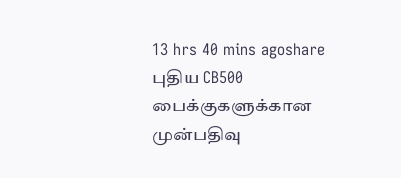13 hrs 40 mins agoshare
புதிய CB500 பைக்குகளுக்கான முன்பதிவு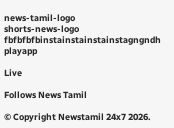news-tamil-logo
shorts-news-logo
fbfbfbfbinstainstainstainstagngndh
playapp

Live

Follows News Tamil

© Copyright Newstamil 24x7 2026.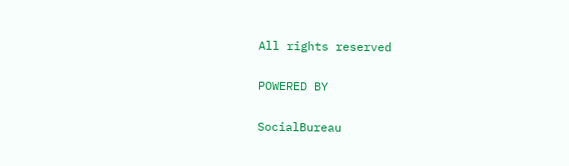All rights reserved

POWERED BY

SocialBureau